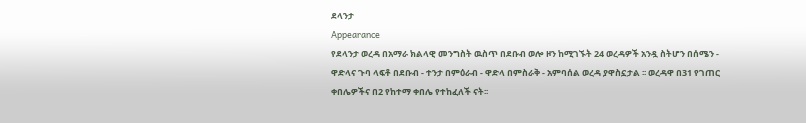ደላንታ
Appearance
የደላንታ ወረዳ በአማራ ክልላዊ መንግስት ዉስጥ በደቡብ ወሎ ዞን ከሚገኙት 24 ወረዳዎች አንዷ ስትሆን በሰሜን - ዋድላና ጉባ ላፍቶ በደቡብ - ተንታ በምዕራብ - ዋድላ በምስራቅ - አምባሰል ወረዳ ያዋስኗታል ፡፡ ወረዳዋ በ31 የገጠር ቀበሌዎችና በ2 የከተማ ቀበሌ የተከፈለች ናት፡፡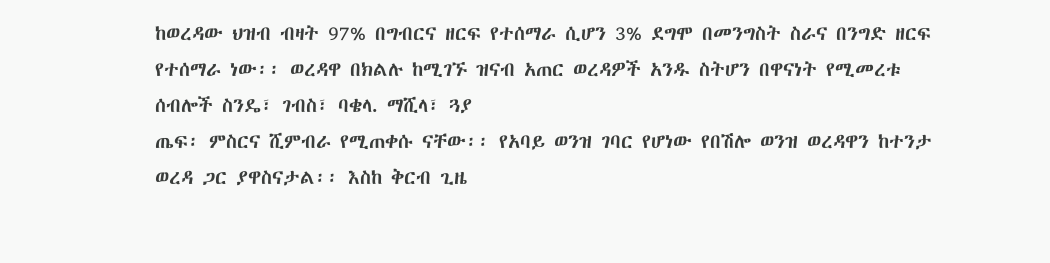ከወረዳው ህዝብ ብዛት 97% በግብርና ዘርፍ የተሰማራ ሲሆን 3% ደግሞ በመንግስት ስራና በንግድ ዘርፍ የተሰማራ ነው፡፡ ወረዳዋ በክልሉ ከሚገኙ ዝናብ አጠር ወረዳዎች አንዱ ስትሆን በዋናነት የሚመረቱ ሰብሎች ስንዴ፣ ገብስ፣ ባቄላ. ማሺላ፣ ጓያ
ጤፍ፡ ምስርና ሺምብራ የሚጠቀሱ ናቸው፡፡ የአባይ ወንዝ ገባር የሆነው የበሽሎ ወንዝ ወረዳዋን ከተንታ ወረዳ ጋር ያዋስናታል፡፡ እስከ ቅርብ ጊዜ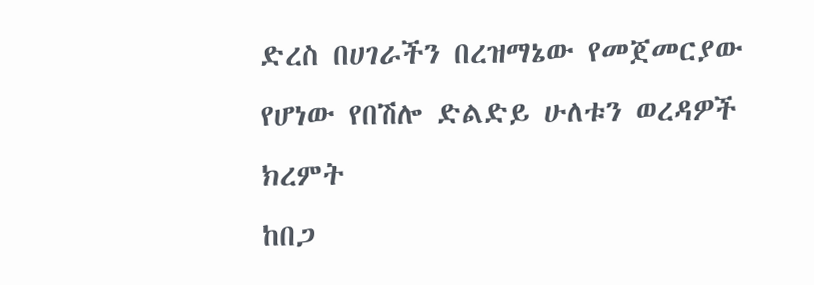ድረስ በሀገራችን በረዝማኔው የመጀመርያው የሆነው የበሽሎ ድልድይ ሁለቱን ወረዳዎች ክረምት
ከበጋ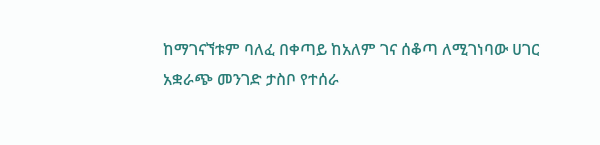ከማገናኘቱም ባለፈ በቀጣይ ከአለም ገና ሰቆጣ ለሚገነባው ሀገር አቋራጭ መንገድ ታስቦ የተሰራ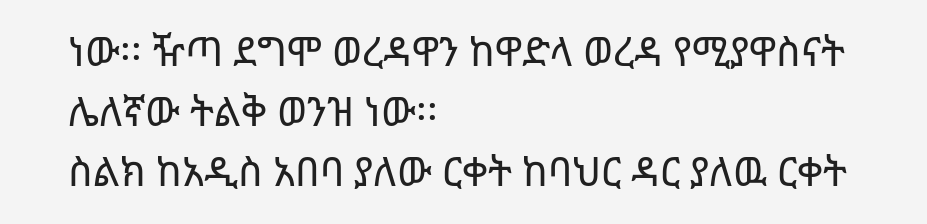ነው፡፡ ዥጣ ደግሞ ወረዳዋን ከዋድላ ወረዳ የሚያዋስናት ሌለኛው ትልቅ ወንዝ ነው፡፡
ስልክ ከአዲስ አበባ ያለው ርቀት ከባህር ዳር ያለዉ ርቀት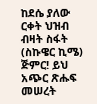ከደሴ ያለው ርቀት ህዝብ ብዛት ስፋት (ስኩዌር ኪሜ)
ጅምር! ይህ አጭር ጽሑፍ መሠረት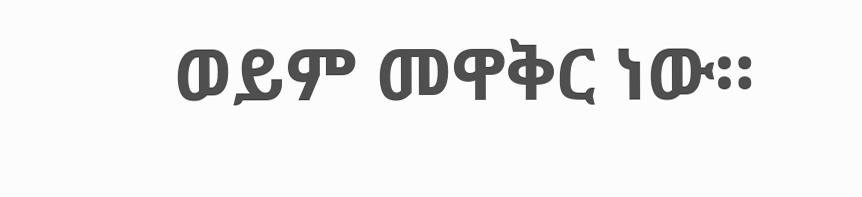ወይም መዋቅር ነው።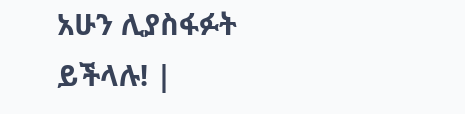አሁን ሊያስፋፉት ይችላሉ! |